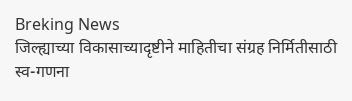Breking News
जिल्ह्याच्या विकासाच्यादृष्टीने माहितीचा संग्रह निर्मितीसाठी स्व-गणना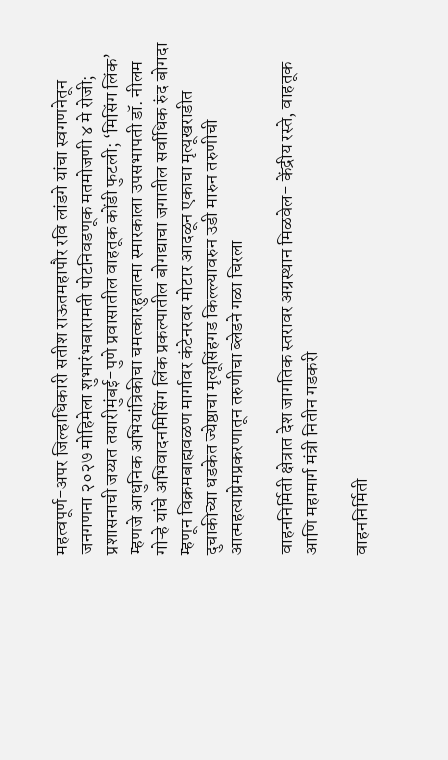महत्वपूर्ण-अपर जिल्हाधिकारी सतीश राऊतमहापौर रवि लांडगे यांचा स्वगणनेतून जनगणना २०२७ मोहिमेला शुभारंभबारामती पोटनिवडणूक मतमोजणी ४ मे रोजी; प्रशासनाची जय्यत तयारीमुंबई-पुणे प्रवासातील वाहतूक कोंडी फुटली; ‘मिसिंग लिंक’ म्हणजे आधुनिक अभियांत्रिकीचा चमत्कारहुतात्मा स्मारकाला उपसभापती डॉ. नीलम गोऱ्हे यांचे अभिवादनमिसिंग लिंक प्रकल्पातील बोगद्याचा जगातील सर्वाधिक रुंद बोगदा म्हणून विक्रमबाह्यवळण मार्गावर कंटेनरवर मोटार आदळून एकाचा मृत्यूखराडीत दुचाकीच्या धडकेत ज्येष्ठाचा मृत्यूसिंहगड किल्ल्यावरुन उडी मारुन तरुणीची आत्महत्याप्रेमप्रकरणातून तरुणीचा ब्लेडने गळा चिरला

वाहननिर्मिती क्षेत्रात देश जागतिक स्तरावर अग्रस्थान मिळवेल- केंद्रीय रस्ते, वाहतूक आणि महामार्ग मंत्री नितीन गडकरी

वाहननिर्मिती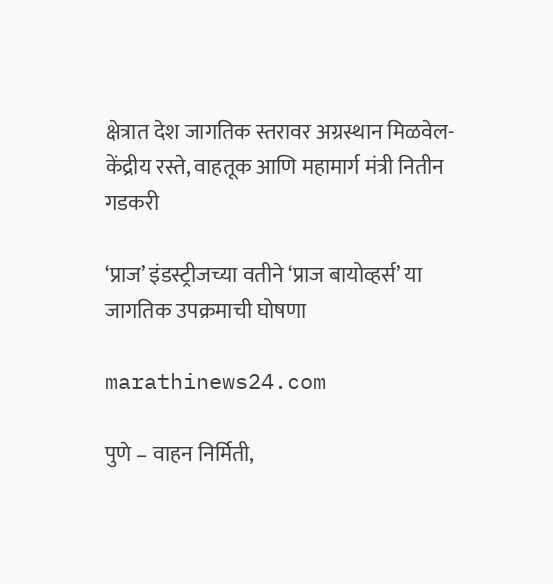क्षेत्रात देश जागतिक स्तरावर अग्रस्थान मिळवेल- केंद्रीय रस्ते, वाहतूक आणि महामार्ग मंत्री नितीन गडकरी

‘प्राज’ इंडस्ट्रीजच्या वतीने ‘प्राज बायोव्हर्स’ या जागतिक उपक्रमाची घोषणा

marathinews24.com

पुणे – वाहन निर्मिती,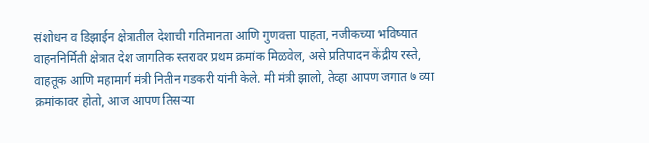संशोधन व डिझाईन क्षेत्रातील देशाची गतिमानता आणि गुणवत्ता पाहता, नजीकच्या भविष्यात वाहननिर्मिती क्षेत्रात देश जागतिक स्तरावर प्रथम क्रमांक मिळवेल, असे प्रतिपादन केंद्रीय रस्ते, वाहतूक आणि महामार्ग मंत्री नितीन गडकरी यांनी केले. मी मंत्री झालो, तेव्हा आपण जगात ७ व्या क्रमांकावर होतो, आज आपण तिसऱ्या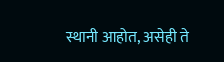स्थानी आहोत, असेही ते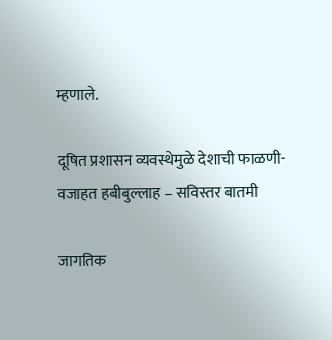म्हणाले.

दूषित प्रशासन व्यवस्थेमुळे देशाची फाळणी- वजाहत हबीबुल्लाह – सविस्तर बातमी

जागतिक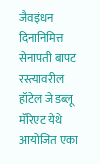जैवइंधन दिनानिमित्त सेनापती बापट रस्त्यावरील हॉटेल जे डब्लू मॅरिएट येथे आयोजित एका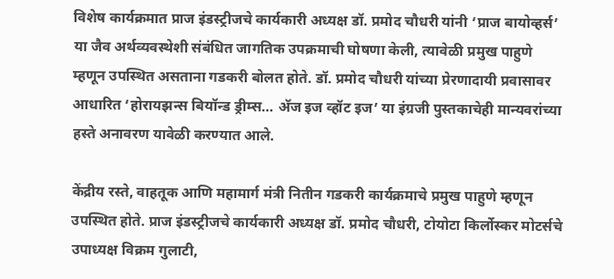विशेष कार्यक्रमात प्राज इंडस्ट्रीजचे कार्यकारी अध्यक्ष डॉ. प्रमोद चौधरी यांनी ‘प्राज बायोव्हर्स’ या जैव अर्थव्यवस्थेशी संबंधित जागतिक उपक्रमाची घोषणा केली, त्यावेळी प्रमुख पाहुणे म्हणून उपस्थित असताना गडकरी बोलत होते. डॉ. प्रमोद चौधरी यांच्या प्रेरणादायी प्रवासावर आधारित ‘होरायझन्स बियॉन्ड ड्रीम्स… अ‍ॅज इज व्हॉट इज’ या इंग्रजी पुस्तकाचेही मान्यवरांच्या हस्ते अनावरण यावेळी करण्यात आले.

केंद्रीय रस्ते, वाहतूक आणि महामार्ग मंत्री नितीन गडकरी कार्यक्रमाचे प्रमुख पाहुणे म्हणून उपस्थित होते. प्राज इंडस्ट्रीजचे कार्यकारी अध्यक्ष डॉ. प्रमोद चौधरी, टोयोटा किर्लोस्कर मोटर्सचे उपाध्यक्ष विक्रम गुलाटी,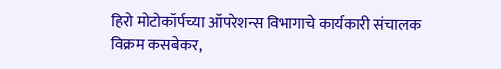हिरो मोटोकॉर्पच्या ऑपरेशन्स विभागाचे कार्यकारी संचालक विक्रम कसबेकर,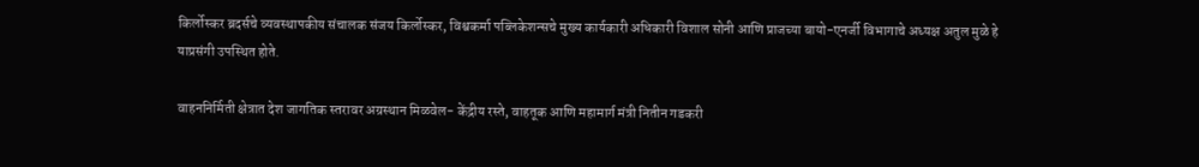किर्लोस्कर ब्रदर्सचे व्यवस्थापकीय संचालक संजय किर्लोस्कर, विश्वकर्मा पब्लिकेशन्सचे मुख्य कार्यकारी अधिकारी विशाल सोनी आणि प्राजच्या बायो-एनर्जी विभागाचे अध्यक्ष अतुल मुळे हे याप्रसंगी उपस्थित होते.

वाहननिर्मिती क्षेत्रात देश जागतिक स्तरावर अग्रस्थान मिळवेल- केंद्रीय रस्ते, वाहतूक आणि महामार्ग मंत्री नितीन गडकरी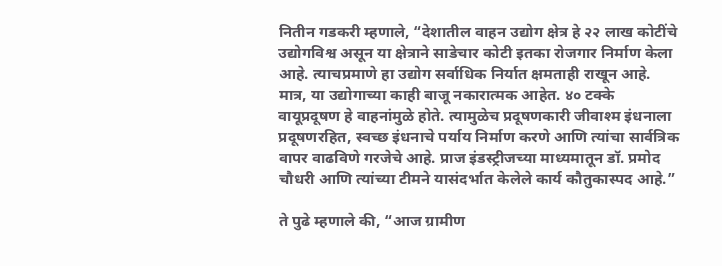नितीन गडकरी म्हणाले, “देशातील वाहन उद्योग क्षेत्र हे २२ लाख कोटींचे उद्योगविश्व असून या क्षेत्राने साडेचार कोटी इतका रोजगार निर्माण केला आहे. त्याचप्रमाणे हा उद्योग सर्वाधिक निर्यात क्षमताही राखून आहे. मात्र, या उद्योगाच्या काही बाजू नकारात्मक आहेत. ४० टक्के वायूप्रदूषण हे वाहनांमुळे होते. त्यामुळेच प्रदूषणकारी जीवाश्म इंधनाला प्रदूषणरहित, स्वच्छ इंधनाचे पर्याय निर्माण करणे आणि त्यांचा सार्वत्रिक वापर वाढविणे गरजेचे आहे. प्राज इंडस्ट्रीजच्या माध्यमातून डॉ. प्रमोद चौधरी आणि त्यांच्या टीमने यासंदर्भात केलेले कार्य कौतुकास्पद आहे.”

ते पुढे म्हणाले की, “आज ग्रामीण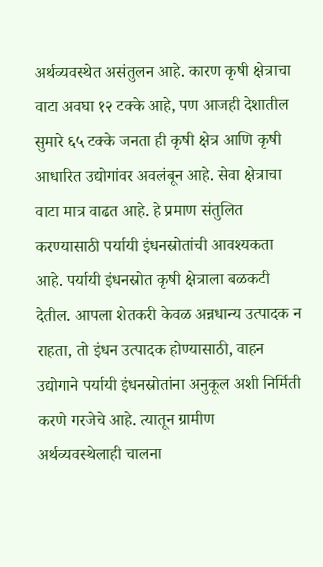अर्थव्यवस्थेत असंतुलन आहे. कारण कृषी क्षेत्राचा वाटा अवघा १२ टक्के आहे, पण आजही देशातील सुमारे ६५ टक्के जनता ही कृषी क्षेत्र आणि कृषी आधारित उद्योगांवर अवलंबून आहे. सेवा क्षेत्राचा वाटा मात्र वाढत आहे. हे प्रमाण संतुलित करण्यासाठी पर्यायी इंधनस्रोतांची आवश्यकता आहे. पर्यायी इंधनस्रोत कृषी क्षेत्राला बळकटी देतील. आपला शेतकरी केवळ अन्नधान्य उत्पादक न राहता, तो इंधन उत्पादक होण्यासाठी, वाहन उद्योगाने पर्यायी इंधनस्रोतांना अनुकूल अशी निर्मिती करणे गरजेचे आहे. त्यातून ग्रामीण अर्थव्यवस्थेलाही चालना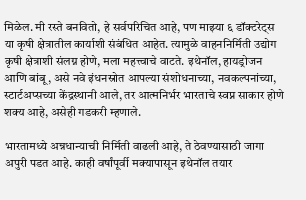मिळेल. मी रस्ते बनवितो, हे सर्वपरिचित आहे, पण माझ्या ६ डॉक्टरेट्स या कृषी क्षेत्रातील कार्याशी संबंधित आहेत. त्यामुळे वाहननिर्मिती उद्योग कृषी क्षेत्राशी संलग्न होणे, मला महत्त्वाचे वाटते. इथेनॉल, हायड्रोजन आणि बांबू, असे नवे इंधनस्रोत आपल्या संशोधनाच्या, नवकल्पनांच्या, स्टार्टअप्सच्या केंद्रस्थानी आले, तर आत्मनिर्भर भारताचे स्वप्न साकार होणे शक्य आहे, असेही गडकरी म्हणाले.

भारतामध्ये अन्नधान्याची निर्मिती वाढली आहे, ते ठेवण्यासाठी जागा अपुरी पडत आहे. काही वर्षांपूर्वी मक्यापासून इथेनॉल तयार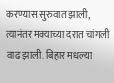करण्यास सुरुवात झाली, त्यानंतर मक्याच्या दरात चांगली वाढ झाली. बिहार मधल्या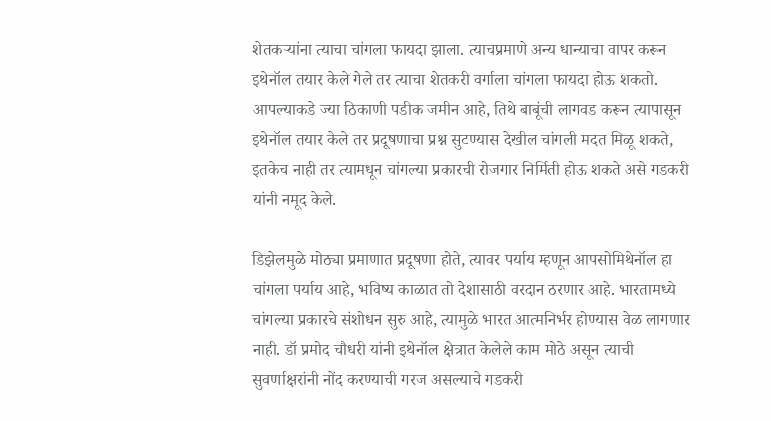शेतकऱ्यांना त्याचा चांगला फायदा झाला. त्याचप्रमाणे अन्य धान्याचा वापर करून इथेनॉल तयार केले गेले तर त्याचा शेतकरी वर्गाला चांगला फायदा होऊ शकतो. आपल्याकडे ज्या ठिकाणी पडीक जमीन आहे, तिथे बाबूंची लागवड करून त्यापासून इथेनॉल तयार केले तर प्रदूषणाचा प्रश्न सुटण्यास देखील चांगली मदत मिळू शकते, इतकेच नाही तर त्यामधून चांगल्या प्रकारची रोजगार निर्मिती होऊ शकते असे गडकरी यांनी नमूद केले.

डिझेलमुळे मोठ्या प्रमाणात प्रदूषणा होते, त्यावर पर्याय म्हणून आपसोमिथेनॉल हा चांगला पर्याय आहे, भविष्य काळात तो देशासाठी वरदान ठरणार आहे. भारतामध्ये चांगल्या प्रकारचे संशोधन सुरु आहे, त्यामुळे भारत आत्मनिर्भर होण्यास वेळ लागणार नाही. डॉ प्रमोद चौधरी यांनी इथेनॉल क्षेत्रात केलेले काम मोठे असून त्याची सुवर्णाक्षरांनी नोंद करण्याची गरज असल्याचे गडकरी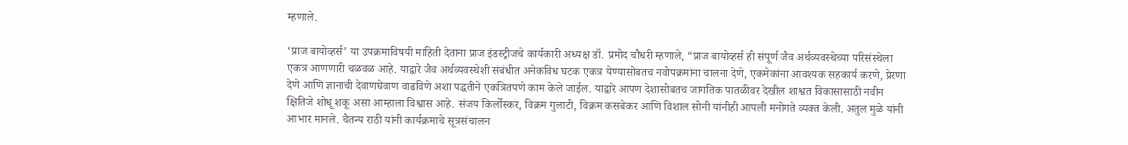म्हणाले.

‘प्राज बायोव्हर्स’ या उपक्रमाविषयी माहिती देताना प्राज इंडस्ट्रीजचे कार्यकारी अध्यक्ष डॉ. प्रमोद चौधरी म्हणाले, “प्राज बायोव्हर्स ही संपूर्ण जैव अर्थव्यवस्थेच्या परिसंस्थेला एकत्र आणणारी चळवळ आहे. याद्वारे जैव अर्थव्यवस्थेशी संबंधीत अनेकविध घटक एकत्र येण्यासोबतच नवोपक्रमांना चालना देणे, एकमेकांना आवश्यक सहकार्य करणे, प्रेरणा देणे आणि ज्ञानाची देवाणघेवाण वाढविणे अशा पद्धतीने एकत्रितपणे काम केले जाईल. याद्वारे आपण देशासोबतच जागतिक पातळीवर देखील शाश्वत विकासासाठी नवीन क्षितिजे शोधू शकू असा आम्हाला विश्वास आहे. संजय किर्लोस्कर, विक्रम गुलाटी, विक्रम कसबेकर आणि विशाल सोनी यांनीही आपली मनोगते व्यक्त केली. अतुल मुळे यांनी आभार मानले. चैतन्य राठी यांनी कार्यक्रमाचे सूत्रसंचालन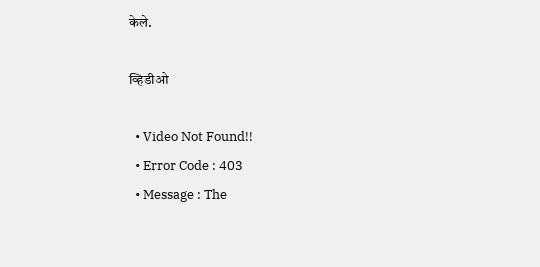केले.

व्हिडीओ

  • Video Not Found!!
  • Error Code : 403
  • Message : The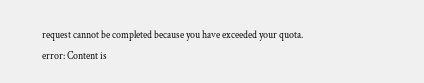request cannot be completed because you have exceeded your quota.
error: Content is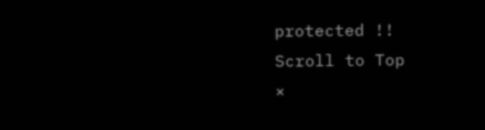protected !!
Scroll to Top
×